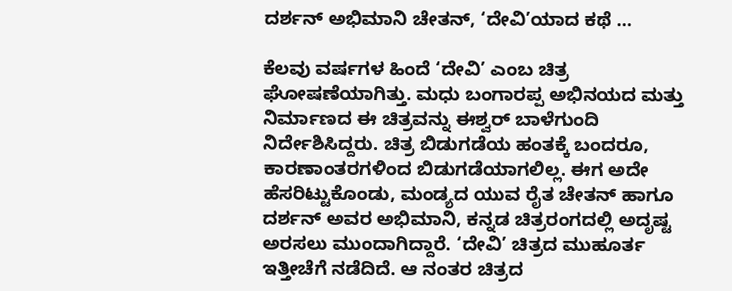ದರ್ಶನ್‍ ಅಭಿಮಾನಿ ಚೇತನ್‍, ‘ದೇವಿ’ಯಾದ ಕಥೆ …

ಕೆಲವು ವರ್ಷಗಳ ಹಿಂದೆ ‘ದೇವಿ’ ಎಂಬ ಚಿತ್ರ ಘೋಷಣೆಯಾಗಿತ್ತು. ಮಧು ಬಂಗಾರಪ್ಪ ಅಭಿನಯದ ಮತ್ತು ನಿರ್ಮಾಣದ ಈ ಚಿತ್ರವನ್ನು ಈಶ್ವರ್‍ ಬಾಳೆಗುಂದಿ ನಿರ್ದೇಶಿಸಿದ್ದರು. ಚಿತ್ರ ಬಿಡುಗಡೆಯ ಹಂತಕ್ಕೆ ಬಂದರೂ, ಕಾರಣಾಂತರಗಳಿಂದ ಬಿಡುಗಡೆಯಾಗಲಿಲ್ಲ. ಈಗ ಅದೇ ಹೆಸರಿಟ್ಟುಕೊಂಡು, ಮಂಡ್ಯದ ಯುವ ರೈತ ಚೇತನ್ ಹಾಗೂ ದರ್ಶನ್‍ ಅವರ ಅಭಿಮಾನಿ, ಕನ್ನಡ ಚಿತ್ರರಂಗದಲ್ಲಿ ಅದೃಷ್ಟ ಅರಸಲು ಮುಂದಾಗಿದ್ದಾರೆ‌. ‘ದೇವಿ’ ಚಿತ್ರದ ಮುಹೂರ್ತ ಇತ್ತೀಚೆಗೆ ನಡೆದಿದೆ. ಆ ನಂತರ ಚಿತ್ರದ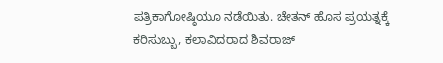ಪತ್ರಿಕಾಗೋಷ್ಠಿಯೂ ನಡೆಯಿತು. ಚೇತನ್‍ ಹೊಸ ಪ್ರಯತ್ನಕ್ಕೆ ಕರಿಸುಬ್ಬು, ಕಲಾವಿದರಾದ ಶಿವರಾಜ್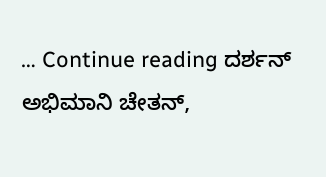… Continue reading ದರ್ಶನ್‍ ಅಭಿಮಾನಿ ಚೇತನ್‍,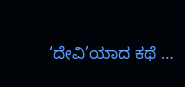‘ದೇವಿ’ಯಾದ ಕಥೆ …